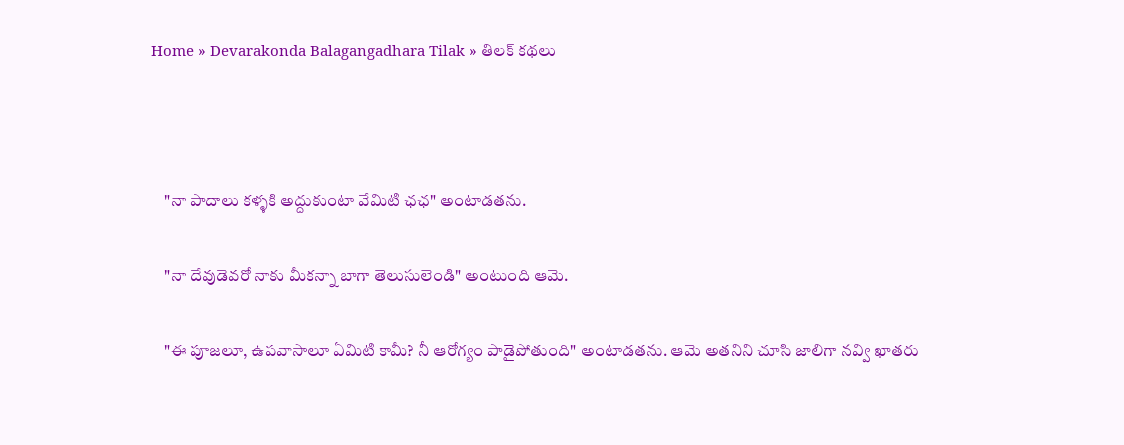Home » Devarakonda Balagangadhara Tilak » తిలక్ కథలు



    "నా పాదాలు కళ్ళకి అద్దుకుంటా వేమిటి ఛఛ" అంటాడతను.

    "నా దేవుడెవరో నాకు మీకన్నా బాగా తెలుసులెండి" అంటుంది ఆమె.

    "ఈ పూజలూ, ఉపవాసాలూ ఏమిటి కామీ? నీ ఆరోగ్యం పాడైపోతుంది" అంటాడతను. ఆమె అతనిని చూసి జాలిగా నవ్వి ఖాతరు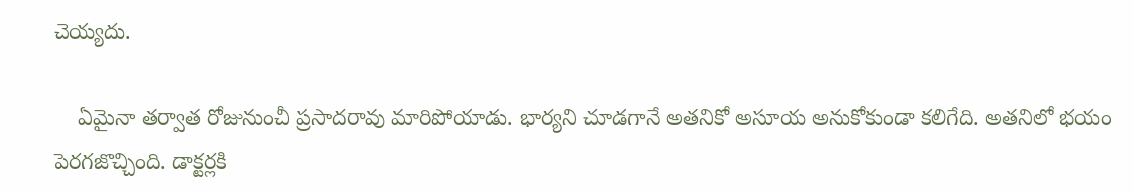చెయ్యదు.

    ఏమైనా తర్వాత రోజునుంచీ ప్రసాదరావు మారిపోయాడు. భార్యని చూడగానే అతనికో అసూయ అనుకోకుండా కలిగేది. అతనిలో భయం పెరగజొచ్చింది. డాక్టర్లకి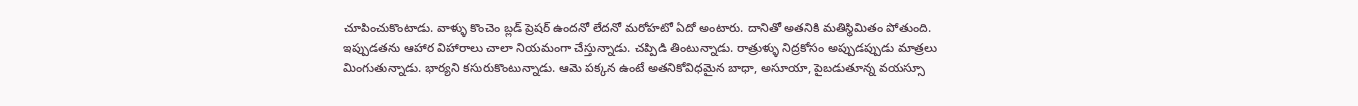చూపించుకొంటాడు. వాళ్ళు కొంచెం బ్లడ్ ప్రెషర్ ఉందనో లేదనో మరోహటో ఏదో అంటారు. దానితో అతనికి మతిస్థిమితం పోతుంది. ఇప్పుడతను ఆహార విహారాలు చాలా నియమంగా చేస్తున్నాడు. చప్పిడి తింటున్నాడు. రాత్రుళ్ళు నిద్రకోసం అప్పుడప్పుడు మాత్రలు మింగుతున్నాడు. భార్యని కసురుకొంటున్నాడు. ఆమె పక్కన ఉంటే అతనికోవిధమైన బాధా, అసూయా, పైబడుతూన్న వయస్సూ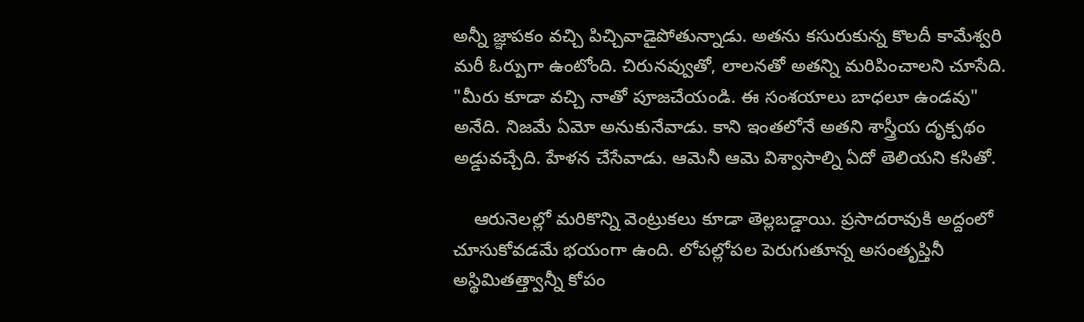అన్నీ జ్ఞాపకం వచ్చి పిచ్చివాడైపోతున్నాడు. అతను కసురుకున్న కొలదీ కామేశ్వరి మరీ ఓర్పుగా ఉంటోంది. చిరునవ్వుతో, లాలనతో అతన్ని మరిపించాలని చూసేది. "మీరు కూడా వచ్చి నాతో పూజచేయండి. ఈ సంశయాలు బాధలూ ఉండవు" అనేది. నిజమే ఏమో అనుకునేవాడు. కాని ఇంతలోనే అతని శాస్త్రీయ దృక్పథం అడ్డువచ్చేది. హేళన చేసేవాడు. ఆమెనీ ఆమె విశ్వాసాల్ని ఏదో తెలియని కసితో.

    ఆరునెలల్లో మరికొన్ని వెంట్రుకలు కూడా తెల్లబడ్డాయి. ప్రసాదరావుకి అద్దంలో చూసుకోవడమే భయంగా ఉంది. లోపల్లోపల పెరుగుతూన్న అసంతృప్తినీ అస్థిమితత్త్వాన్నీ కోపం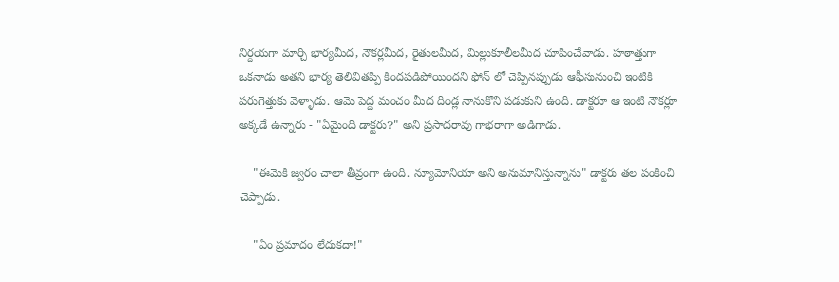నిర్దయగా మార్చి భార్యమీద, నౌకర్లమీద, రైతులమీద, మిల్లుకూలీలమీద చూపించేవాడు. హఠాత్తుగా ఒకనాడు అతని భార్య తెలివితప్పి కిందపడిపోయిందని ఫోన్ లో చెప్పినప్పుడు ఆఫీసునుంచి ఇంటికి పరుగెత్తుకు వెళ్ళాడు. ఆమె పెద్ద మంచం మీద దిండ్ల నానుకొని పడుకుని ఉంది. డాక్టరూ ఆ ఇంటి నౌకర్లూ అక్కడే ఉన్నారు - "ఏమైంది డాక్టరు?" అని ప్రసాదరావు గాభరాగా అడిగాడు.

    "ఈమెకి జ్వరం చాలా తీవ్రంగా ఉంది. న్యూమోనియా అని అనుమానిస్తున్నాను" డాక్టరు తల పంకించి చెప్పాడు.

    "ఏం ప్రమాదం లేదుకదా!"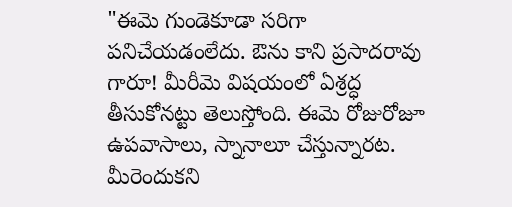"ఈమె గుండెకూడా సరిగా పనిచేయడంలేదు. ఔను కాని ప్రసాదరావు గారూ! మీరీమె విషయంలో ఏశ్రద్ధ తీసుకోనట్టు తెలుస్తోంది. ఈమె రోజురోజూ ఉపవాసాలు, స్నానాలూ చేస్తున్నారట. మీరెందుకని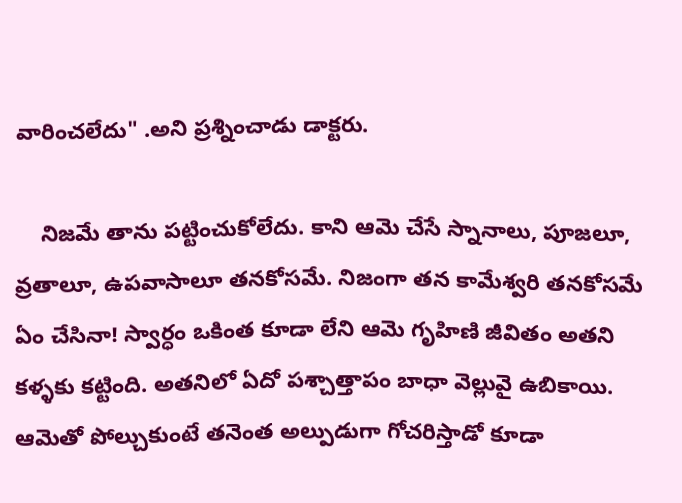వారించలేదు" .అని ప్రశ్నించాడు డాక్టరు.

    నిజమే తాను పట్టించుకోలేదు. కాని ఆమె చేసే స్నానాలు, పూజలూ, వ్రతాలూ, ఉపవాసాలూ తనకోసమే. నిజంగా తన కామేశ్వరి తనకోసమే ఏం చేసినా! స్వార్ధం ఒకింత కూడా లేని ఆమె గృహిణి జీవితం అతని కళ్ళకు కట్టింది. అతనిలో ఏదో పశ్చాత్తాపం బాధా వెల్లువై ఉబికాయి. ఆమెతో పోల్చుకుంటే తనెంత అల్పుడుగా గోచరిస్తాడో కూడా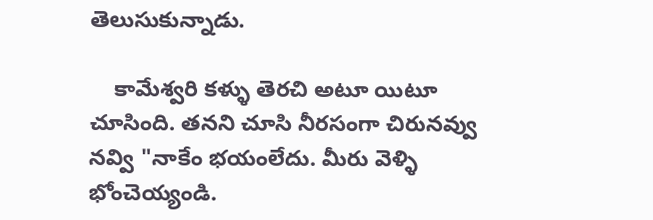తెలుసుకున్నాడు.

    కామేశ్వరి కళ్ళు తెరచి అటూ యిటూ చూసింది. తనని చూసి నీరసంగా చిరునవ్వు నవ్వి "నాకేం భయంలేదు. మీరు వెళ్ళి భోంచెయ్యండి.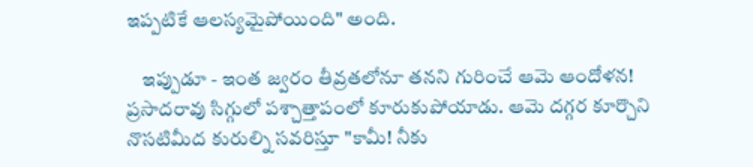ఇప్పటికే ఆలస్యమైపోయింది" అంది.

    ఇప్పుడూ - ఇంత జ్వరం తీవ్రతలోనూ తనని గురించే ఆమె ఆందోళన! ప్రసాదరావు సిగ్గులో పశ్చాత్తాపంలో కూరుకుపోయాడు. ఆమె దగ్గర కూర్చొని నొసటిమీద కురుల్ని సవరిస్తూ "కామీ! నీకు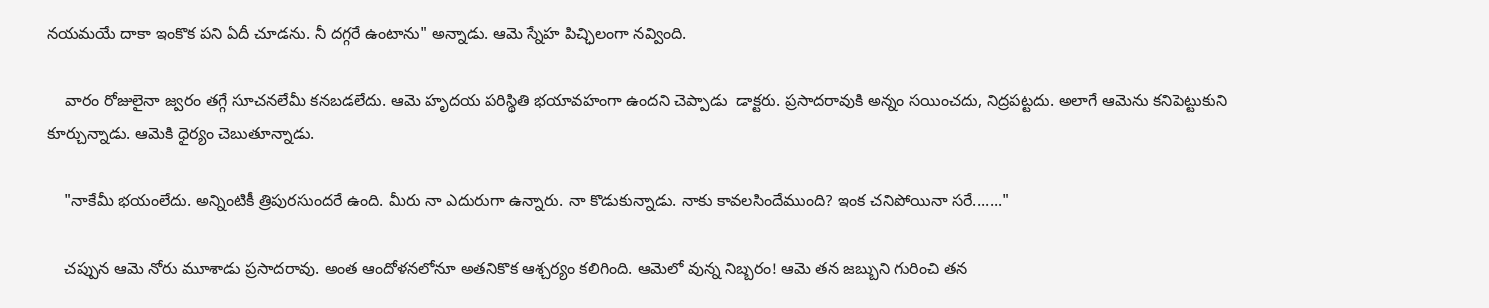నయమయే దాకా ఇంకొక పని ఏదీ చూడను. నీ దగ్గరే ఉంటాను" అన్నాడు. ఆమె స్నేహ పిచ్ఛిలంగా నవ్వింది.

    వారం రోజులైనా జ్వరం తగ్గే సూచనలేమీ కనబడలేదు. ఆమె హృదయ పరిస్థితి భయావహంగా ఉందని చెప్పాడు  డాక్టరు. ప్రసాదరావుకి అన్నం సయించదు, నిద్రపట్టదు. అలాగే ఆమెను కనిపెట్టుకుని కూర్చున్నాడు. ఆమెకి ధైర్యం చెబుతూన్నాడు.

    "నాకేమీ భయంలేదు. అన్నింటికీ త్రిపురసుందరే ఉంది. మీరు నా ఎదురుగా ఉన్నారు. నా కొడుకున్నాడు. నాకు కావలసిందేముంది? ఇంక చనిపోయినా సరే......."

    చప్పున ఆమె నోరు మూశాడు ప్రసాదరావు. అంత ఆందోళనలోనూ అతనికొక ఆశ్చర్యం కలిగింది. ఆమెలో వున్న నిబ్బరం! ఆమె తన జబ్బుని గురించి తన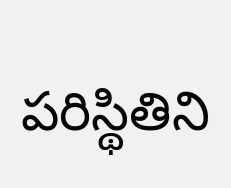పరిస్థితిని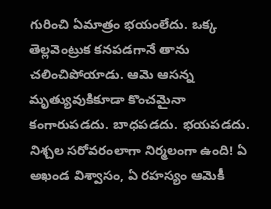గురించి ఏమాత్రం భయంలేదు. ఒక్క తెల్లవెంట్రుక కనపడగానే తాను చలించిపోయాడు. ఆమె ఆసన్న మృత్యువుకికూడా కొంచమైనా కంగారుపడదు. బాధపడదు. భయపడదు. నిశ్చల సరోవరంలాగా నిర్మలంగా ఉంది! ఏ అఖండ విశ్వాసం, ఏ రహస్యం ఆమెకీ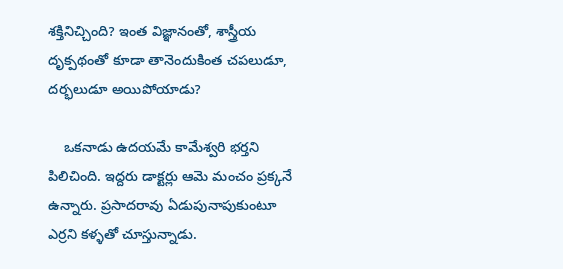శక్తినిచ్చింది? ఇంత విజ్ఞానంతో, శాస్త్రీయ దృక్పథంతో కూడా తానెందుకింత చపలుడూ, దర్భలుడూ అయిపోయాడు?

    ఒకనాడు ఉదయమే కామేశ్వరి భర్తని పిలిచింది. ఇద్దరు డాక్టర్లు ఆమె మంచం ప్రక్కనే ఉన్నారు. ప్రసాదరావు ఏడుపునాపుకుంటూ ఎర్రని కళ్ళతో చూస్తున్నాడు.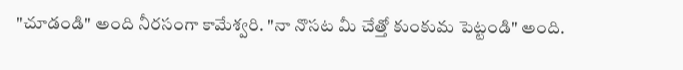"చూడండి" అంది నీరసంగా కామేశ్వరి. "నా నొసట మీ చేత్తో కుంకుమ పెట్టండి" అంది.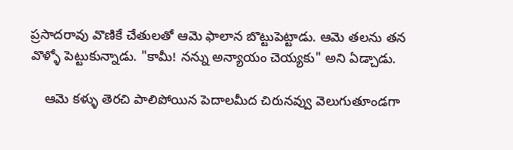ప్రసాదరావు వొణికే చేతులతో ఆమె ఫాలాన బొట్టుపెట్టాడు. ఆమె తలను తన వొళ్ళో పెట్టుకున్నాడు. "కామీ! నన్ను అన్యాయం చెయ్యకు" అని ఏడ్చాడు.

    ఆమె కళ్ళు తెరచి పాలిపోయిన పెదాలమీద చిరునవ్వు వెలుగుతూండగా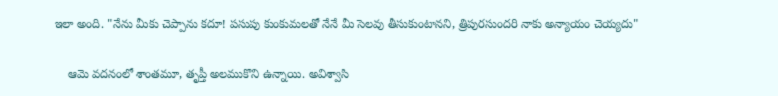ఇలా అంది. "నేను మీకు చెప్పాను కదూ! పసుపు కుంకుమలతో నేనే మీ సెలవు తీసుకుంటానని, త్రిపురసుందరి నాకు అన్యాయం చెయ్యదు"

    ఆమె వదనంలో శాంతమూ, తృప్తీ అలముకొని ఉన్నాయి. అవిశ్వాసి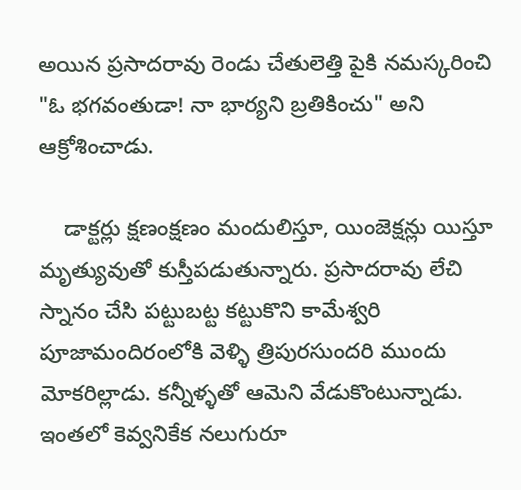అయిన ప్రసాదరావు రెండు చేతులెత్తి పైకి నమస్కరించి "ఓ భగవంతుడా! నా భార్యని బ్రతికించు" అని ఆక్రోశించాడు.

    డాక్టర్లు క్షణంక్షణం మందులిస్తూ, యింజెక్షన్లు యిస్తూ మృత్యువుతో కుస్తీపడుతున్నారు. ప్రసాదరావు లేచి స్నానం చేసి పట్టుబట్ట కట్టుకొని కామేశ్వరి పూజామందిరంలోకి వెళ్ళి త్రిపురసుందరి ముందు మోకరిల్లాడు. కన్నీళ్ళతో ఆమెని వేడుకొంటున్నాడు. ఇంతలో కెవ్వనికేక నలుగురూ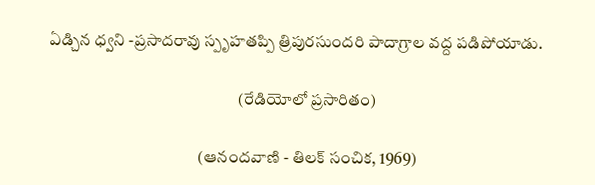ఏడ్చిన ధ్వని -ప్రసాదరావు స్పృహతప్పి త్రిపురసుందరి పాదాగ్రాల వద్ద పడిపోయాడు.

                                                         (రేడియోలో ప్రసారితం)

                                             (ఆనందవాణి - తిలక్ సంచిక, 1969)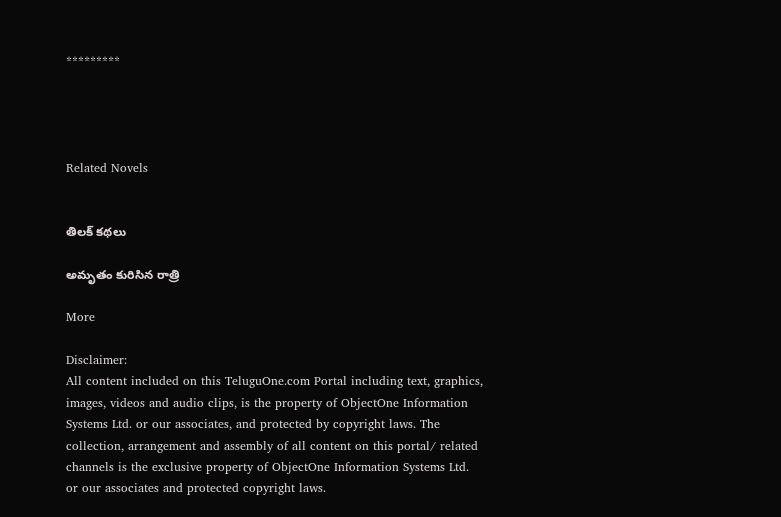*********




Related Novels


తిలక్ కథలు

అమృతం కురిసిన రాత్రి

More

Disclaimer:
All content included on this TeluguOne.com Portal including text, graphics, images, videos and audio clips, is the property of ObjectOne Information Systems Ltd. or our associates, and protected by copyright laws. The collection, arrangement and assembly of all content on this portal/ related channels is the exclusive property of ObjectOne Information Systems Ltd. or our associates and protected copyright laws.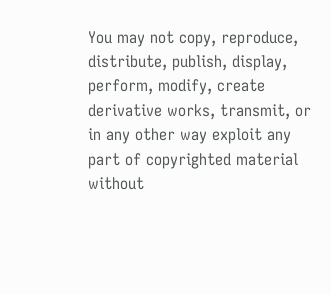You may not copy, reproduce, distribute, publish, display, perform, modify, create derivative works, transmit, or in any other way exploit any part of copyrighted material without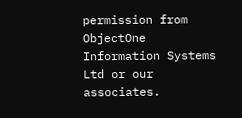permission from ObjectOne Information Systems Ltd or our associates.